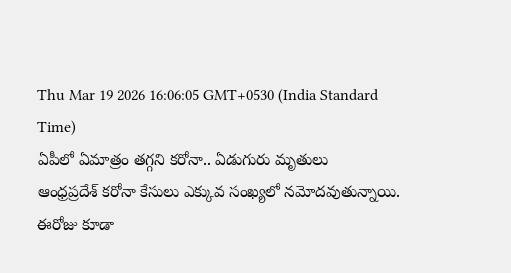Thu Mar 19 2026 16:06:05 GMT+0530 (India Standard Time)
ఏపీలో ఏమాత్రం తగ్గని కరోనా.. ఏడుగురు మృతులు
ఆంధ్రప్రదేశ్ కరోనా కేసులు ఎక్కువ సంఖ్యలో నమోదవుతున్నాయి. ఈరోజు కూడా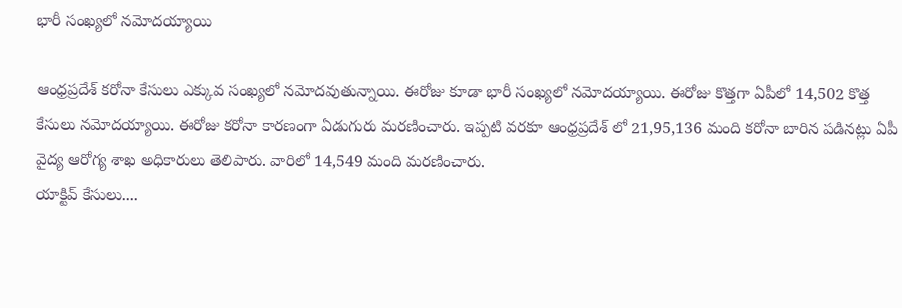భారీ సంఖ్యలో నమోదయ్యాయి

ఆంధ్రప్రదేశ్ కరోనా కేసులు ఎక్కువ సంఖ్యలో నమోదవుతున్నాయి. ఈరోజు కూడా భారీ సంఖ్యలో నమోదయ్యాయి. ఈరోజు కొత్తగా ఏపీలో 14,502 కొత్త కేసులు నమోదయ్యాయి. ఈరోజు కరోనా కారణంగా ఏడుగురు మరణించారు. ఇప్పటి వరకూ ఆంధ్రప్రదేశ్ లో 21,95,136 మంది కరోనా బారిన పడినట్లు ఏపీ వైద్య ఆరోగ్య శాఖ అధికారులు తెలిపారు. వారిలో 14,549 మంది మరణించారు.
యాక్టివ్ కేసులు....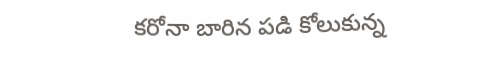కరోనా బారిన పడి కోలుకున్న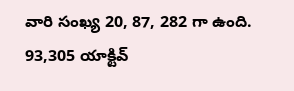వారి సంఖ్య 20, 87, 282 గా ఉంది. 93,305 యాక్టివ్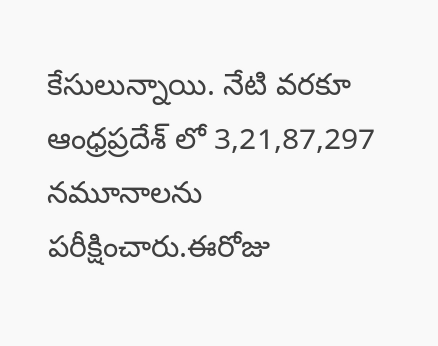కేసులున్నాయి. నేటి వరకూ ఆంధ్రప్రదేశ్ లో 3,21,87,297 నమూనాలను పరీక్షించారు.ఈరోజు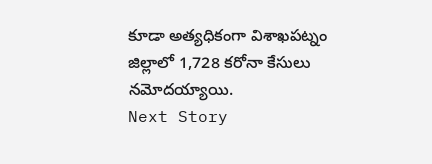కూడా అత్యధికంగా విశాఖపట్నం జిల్లాలో 1,728 కరోనా కేసులు నమోదయ్యాయి.
Next Story